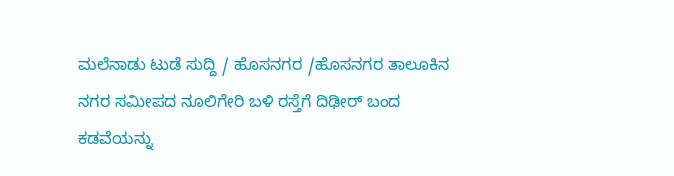ಮಲೆನಾಡು ಟುಡೆ ಸುದ್ದಿ / ಹೊಸನಗರ /ಹೊಸನಗರ ತಾಲೂಕಿನ ನಗರ ಸಮೀಪದ ನೂಲಿಗೇರಿ ಬಳಿ ರಸ್ತೆಗೆ ದಿಢೀರ್ ಬಂದ ಕಡವೆಯನ್ನು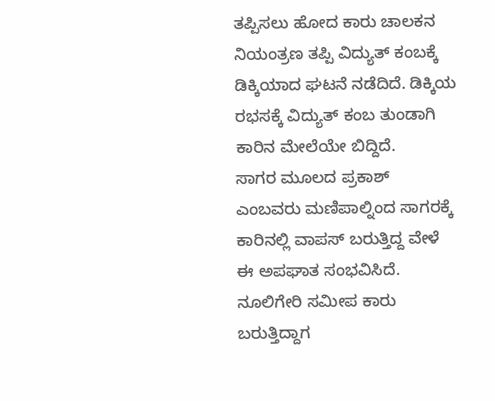ತಪ್ಪಿಸಲು ಹೋದ ಕಾರು ಚಾಲಕನ ನಿಯಂತ್ರಣ ತಪ್ಪಿ ವಿದ್ಯುತ್ ಕಂಬಕ್ಕೆ ಡಿಕ್ಕಿಯಾದ ಘಟನೆ ನಡೆದಿದೆ. ಡಿಕ್ಕಿಯ ರಭಸಕ್ಕೆ ವಿದ್ಯುತ್ ಕಂಬ ತುಂಡಾಗಿ ಕಾರಿನ ಮೇಲೆಯೇ ಬಿದ್ದಿದೆ.
ಸಾಗರ ಮೂಲದ ಪ್ರಕಾಶ್ ಎಂಬವರು ಮಣಿಪಾಲ್ನಿಂದ ಸಾಗರಕ್ಕೆ ಕಾರಿನಲ್ಲಿ ವಾಪಸ್ ಬರುತ್ತಿದ್ದ ವೇಳೆ ಈ ಅಪಘಾತ ಸಂಭವಿಸಿದೆ. ನೂಲಿಗೇರಿ ಸಮೀಪ ಕಾರು ಬರುತ್ತಿದ್ದಾಗ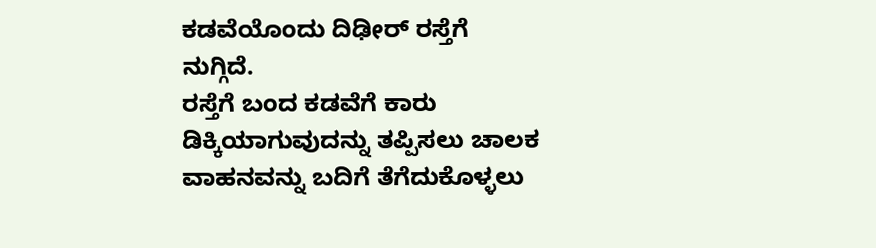ಕಡವೆಯೊಂದು ದಿಢೀರ್ ರಸ್ತೆಗೆ ನುಗ್ಗಿದೆ.
ರಸ್ತೆಗೆ ಬಂದ ಕಡವೆಗೆ ಕಾರು ಡಿಕ್ಕಿಯಾಗುವುದನ್ನು ತಪ್ಪಿಸಲು ಚಾಲಕ ವಾಹನವನ್ನು ಬದಿಗೆ ತೆಗೆದುಕೊಳ್ಳಲು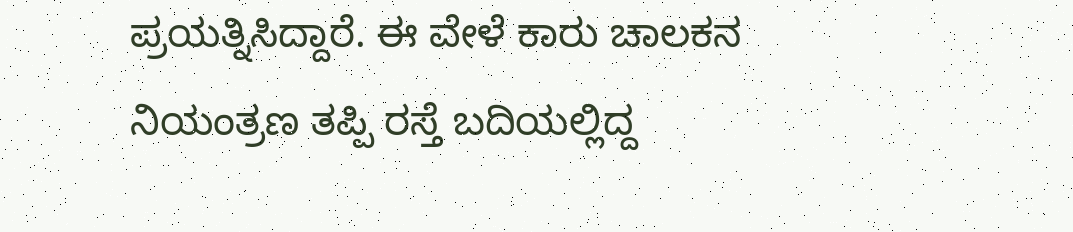ಪ್ರಯತ್ನಿಸಿದ್ದಾರೆ. ಈ ವೇಳೆ ಕಾರು ಚಾಲಕನ ನಿಯಂತ್ರಣ ತಪ್ಪಿ ರಸ್ತೆ ಬದಿಯಲ್ಲಿದ್ದ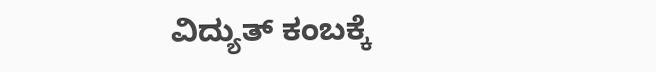ವಿದ್ಯುತ್ ಕಂಬಕ್ಕೆ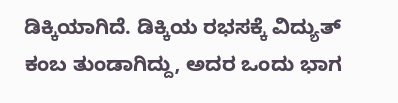ಡಿಕ್ಕಿಯಾಗಿದೆ. ಡಿಕ್ಕಿಯ ರಭಸಕ್ಕೆ ವಿದ್ಯುತ್ ಕಂಬ ತುಂಡಾಗಿದ್ದು, ಅದರ ಒಂದು ಭಾಗ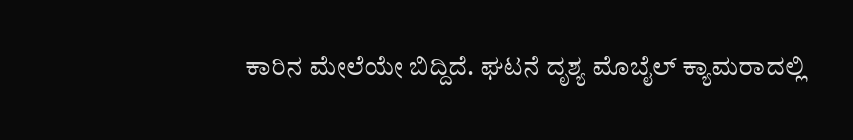ಕಾರಿನ ಮೇಲೆಯೇ ಬಿದ್ದಿದೆ. ಘಟನೆ ದೃಶ್ಯ ಮೊಬೈಲ್ ಕ್ಯಾಮರಾದಲ್ಲಿ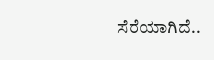ಸೆರೆಯಾಗಿದೆ..